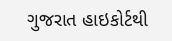ગુજરાત હાઇકોર્ટથી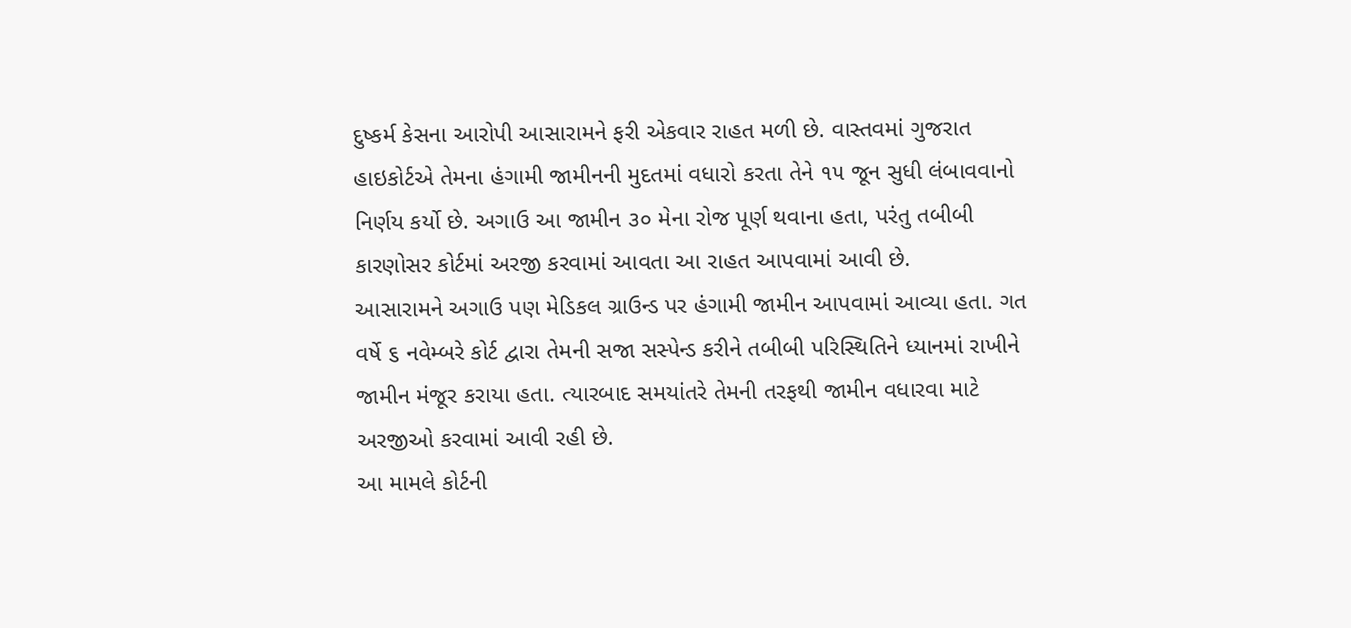દુષ્કર્મ કેસના આરોપી આસારામને ફરી એકવાર રાહત મળી છે. વાસ્તવમાં ગુજરાત હાઇકોર્ટએ તેમના હંગામી જામીનની મુદતમાં વધારો કરતા તેને ૧૫ જૂન સુધી લંબાવવાનો નિર્ણય કર્યો છે. અગાઉ આ જામીન ૩૦ મેના રોજ પૂર્ણ થવાના હતા, પરંતુ તબીબી કારણોસર કોર્ટમાં અરજી કરવામાં આવતા આ રાહત આપવામાં આવી છે.
આસારામને અગાઉ પણ મેડિકલ ગ્રાઉન્ડ પર હંગામી જામીન આપવામાં આવ્યા હતા. ગત વર્ષે ૬ નવેમ્બરે કોર્ટ દ્વારા તેમની સજા સસ્પેન્ડ કરીને તબીબી પરિસ્થિતિને ધ્યાનમાં રાખીને જામીન મંજૂર કરાયા હતા. ત્યારબાદ સમયાંતરે તેમની તરફથી જામીન વધારવા માટે અરજીઓ કરવામાં આવી રહી છે.
આ મામલે કોર્ટની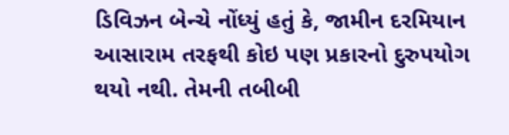ડિવિઝન બેન્ચે નોંધ્યું હતું કે, જામીન દરમિયાન આસારામ તરફથી કોઇ પણ પ્રકારનો દુરુપયોગ થયો નથી. તેમની તબીબી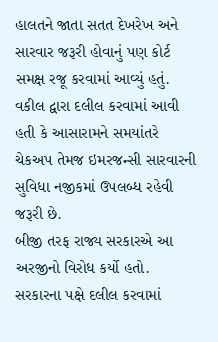હાલતને જાતા સતત દેખરેખ અને સારવાર જરૂરી હોવાનું પણ કોર્ટ સમક્ષ રજૂ કરવામાં આવ્યું હતું. વકીલ દ્વારા દલીલ કરવામાં આવી હતી કે આસારામને સમયાંતરે ચેકઅપ તેમજ ઇમરજન્સી સારવારની સુવિધા નજીકમાં ઉપલબ્ધ રહેવી જરૂરી છે.
બીજી તરફ રાજ્ય સરકારએ આ અરજીનો વિરોધ કર્યો હતો. સરકારના પક્ષે દલીલ કરવામાં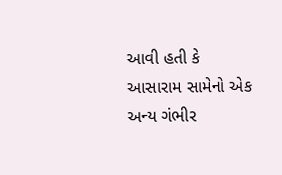આવી હતી કે આસારામ સામેનો એક અન્ય ગંભીર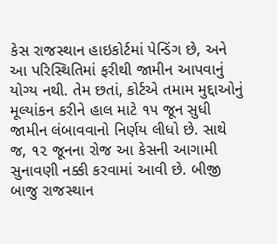કેસ રાજસ્થાન હાઇકોર્ટમાં પેન્ડિંગ છે, અને આ પરિસ્થિતિમાં ફરીથી જામીન આપવાનું યોગ્ય નથી. તેમ છતાં, કોર્ટએ તમામ મુદ્દાઓનું મૂલ્યાંકન કરીને હાલ માટે ૧૫ જૂન સુધી જામીન લંબાવવાનો નિર્ણય લીધો છે. સાથે જ, ૧૨ જૂનના રોજ આ કેસની આગામી સુનાવણી નક્કી કરવામાં આવી છે. બીજી બાજુ રાજસ્થાન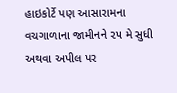હાઇકોર્ટે પણ આસારામના વચગાળાના જામીનને ૨૫ મે સુધી અથવા અપીલ પર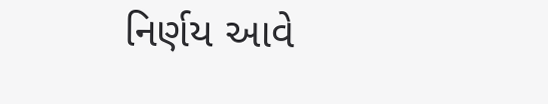નિર્ણય આવે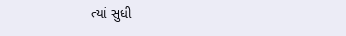ત્યાં સુધી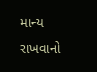માન્ય રાખવાનો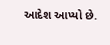આદેશ આપ્યો છે.